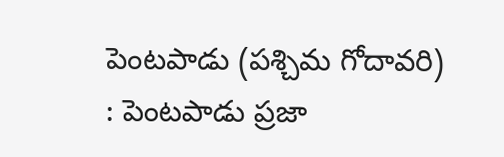పెంటపాడు (పశ్చిమ గోదావరి) : పెంటపాడు ప్రజా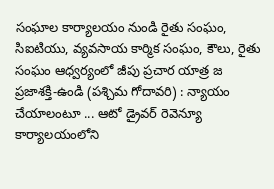సంఘాల కార్యాలయం నుండి రైతు సంఘం, సిఐటియు, వ్యవసాయ కార్మిక సంఘం, కౌలు, రైతు సంఘం ఆధ్వర్యంలో జీపు ప్రచార యాత్ర జ
ప్రజాశక్తి-ఉండి (పశ్చిమ గోదావరి) : న్యాయం చేయాలంటూ ... ఆటో డ్రైవర్ రెవెన్యూ కార్యాలయంలోని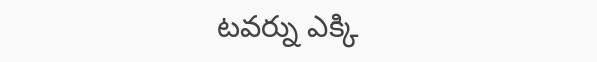టవర్ను ఎక్కి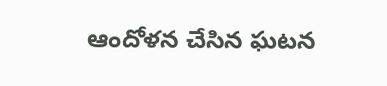ఆందోళన చేసిన ఘటన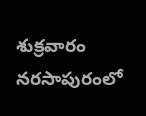శుక్రవారం నరసాపురంలో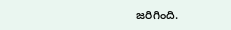జరిగింది.